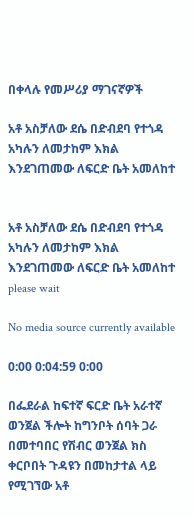በቀላሉ የመሥሪያ ማገናኛዎች

አቶ አስቻለው ደሴ በድብደባ የተጎዳ አካሉን ለመታከም እክል እንደገጠመው ለፍርድ ቤት አመለከተ


አቶ አስቻለው ደሴ በድብደባ የተጎዳ አካሉን ለመታከም እክል እንደገጠመው ለፍርድ ቤት አመለከተ
please wait

No media source currently available

0:00 0:04:59 0:00

በፌደራል ከፍተኛ ፍርድ ቤት አራተኛ ወንጀል ችሎት ከግንቦት ሰባት ጋራ በመተባበር የሽብር ወንጀል ክስ ቀርቦበት ጉዳዩን በመከታተል ላይ የሚገኘው አቶ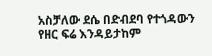አስቻለው ደሴ በድብደባ የተጎዳውን የዘር ፍሬ እንዳይታከም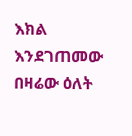እክል እንደገጠመው በዛሬው ዕለት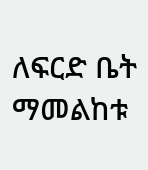ለፍርድ ቤት ማመልከቱ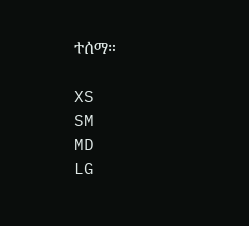ተሰማ።

XS
SM
MD
LG